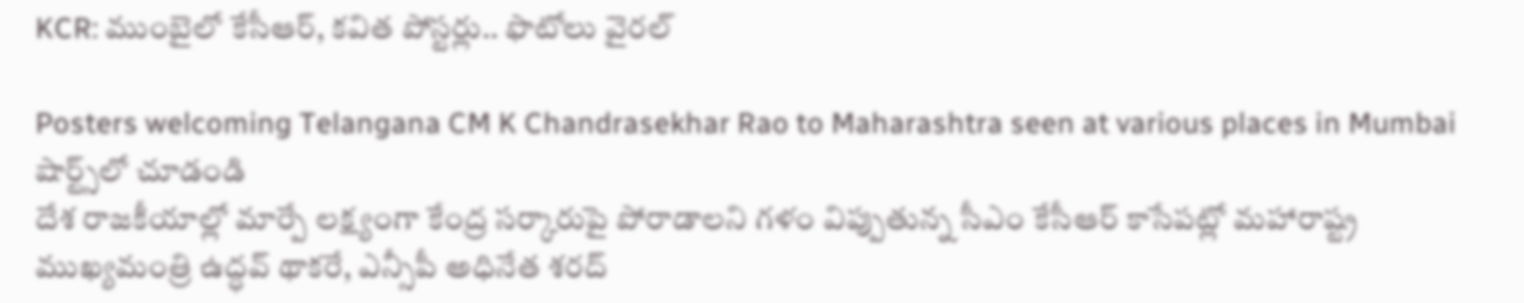KCR: ముంబైలో కేసీఆర్, క‌విత‌ పోస్ట‌ర్లు.. ఫొటోలు వైర‌ల్

Posters welcoming Telangana CM K Chandrasekhar Rao to Maharashtra seen at various places in Mumbai
షార్ట్స్‌లో చూడండి
దేశ రాజకీయాల్లో మార్పే ల‌క్ష్యంగా కేంద్ర‌ సర్కారుపై పోరాడాల‌ని గళం విప్పుతున్న సీఎం కేసీఆర్ కాసేప‌ట్లో మహారాష్ట్ర ముఖ్యమంత్రి ఉద్ధవ్ థాక‌రే, ఎన్సీపీ అధినేత శరద్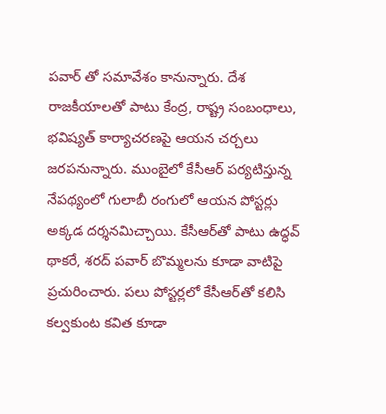పవార్ తో సమావేశం కానున్నారు. దేశ రాజకీయాలతో పాటు కేంద్ర, రాష్ట్ర సంబంధాలు, భవిష్యత్ కార్యాచరణపై ఆయ‌న చ‌ర్చ‌లు జ‌ర‌పనున్నారు. ముంబైలో కేసీఆర్ ప‌ర్య‌టిస్తున్న నేప‌థ్యంలో గులాబీ రంగులో ఆయ‌న పోస్ట‌ర్లు అక్క‌డ ద‌ర్శ‌న‌మిచ్చాయి. కేసీఆర్‌తో పాటు ఉద్ధ‌వ్ థాకరే, శ‌ర‌ద్ ప‌వార్ బొమ్మ‌ల‌ను కూడా వాటిపై ప్ర‌చురించారు. ప‌లు పోస్ట‌ర్ల‌లో కేసీఆర్‌తో క‌లిసి క‌ల్వ‌కుంట క‌విత కూడా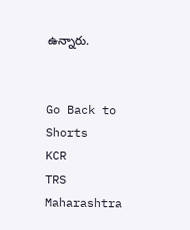ఉన్నారు.


Go Back to Shorts
KCR
TRS
Maharashtra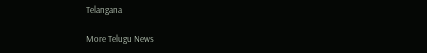Telangana

More Telugu News